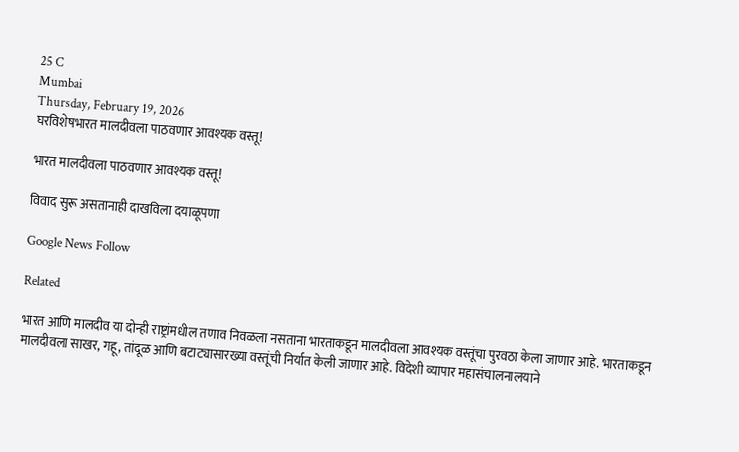25 C
Mumbai
Thursday, February 19, 2026
घरविशेषभारत मालदीवला पाठवणार आवश्यक वस्तू!

भारत मालदीवला पाठवणार आवश्यक वस्तू!

विवाद सुरू असतानाही दाखविला दयाळूपणा

Google News Follow

Related

भारत आणि मालदीव या दोन्ही राष्ट्रांमधील तणाव निवळला नसताना भारताकडून मालदीवला आवश्यक वस्तूंचा पुरवठा केला जाणार आहे. भारताकडून मालदीवला साखर, गहू, तांदूळ आणि बटाट्यासारख्या वस्तूंची निर्यात केली जाणार आहे. विदेशी व्यापार महासंचालनालयाने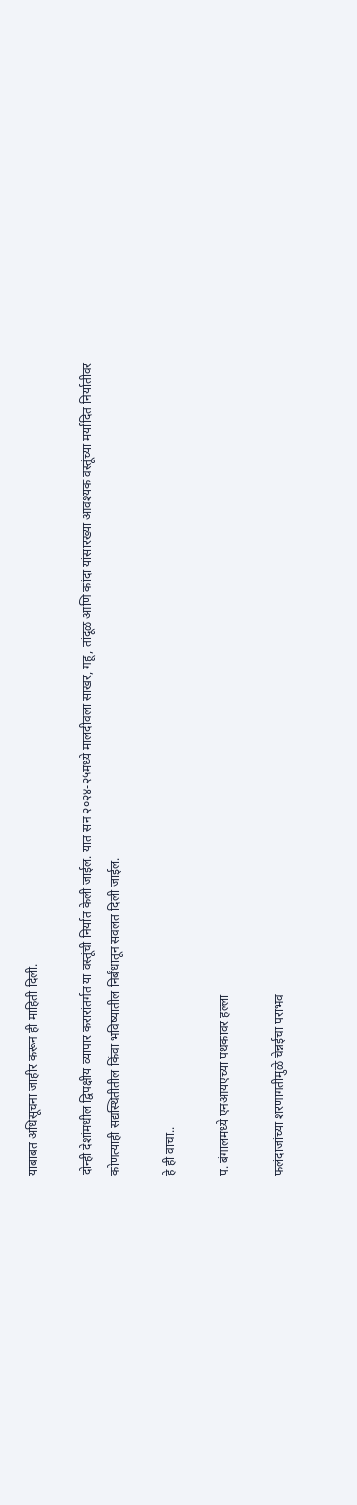याबाबत अधिसूचना जाहीर करून ही माहिती दिली.

दोन्ही देशांमधील द्विपक्षीय व्यापार करारांतर्गत या वस्तूंची निर्यात केली जाईल. यात सन २०२४-२५मध्ये मालदीवला साखर, गहू, तांदूळ आणि कांदा यांसारख्या आवश्यक वस्तूंच्या मर्यादित निर्यातीवर कोणत्याही सद्यस्थितीतील किंवा भविष्यातील निर्बंधातून सवलत दिली जाईल.

हे ही वाचा..

प. बंगालमध्ये एनआयएच्या पथकावर हल्ला

फलंदाजांच्या शरणागतीमुळे चेन्नईचा पराभव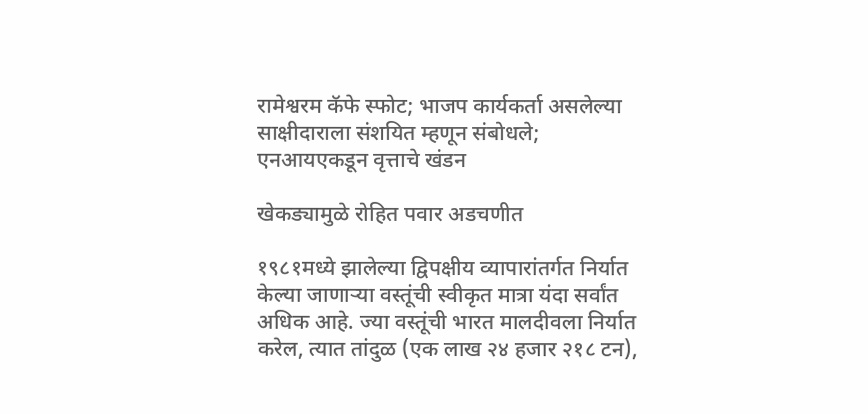रामेश्वरम कॅफे स्फोट; भाजप कार्यकर्ता असलेल्या साक्षीदाराला संशयित म्हणून संबोधले; एनआयएकडून वृत्ताचे खंडन

खेकड्यामुळे रोहित पवार अडचणीत

१९८१मध्ये झालेल्या द्विपक्षीय व्यापारांतर्गत निर्यात केल्या जाणाऱ्या वस्तूंची स्वीकृत मात्रा यंदा सर्वांत अधिक आहे. ज्या वस्तूंची भारत मालदीवला निर्यात करेल, त्यात तांदुळ (एक लाख २४ हजार २१८ टन),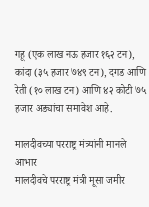गहू (एक लाख नऊ हजार १६२ टन), कांदा (३५ हजार ७४९ टन), दगड आणि रेती (१० लाख टन) आणि ४२ कोटी ७५ हजार अड्यांचा समावेश आहे.

मालदीवच्या परराष्ट्र मंत्र्यांनी मानले आभार
मालदीवचे परराष्ट्र मंत्री मूसा जमीर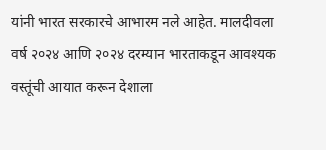यांनी भारत सरकारचे आभारम नले आहेत. मालदीवला वर्ष २०२४ आणि २०२४ दरम्यान भारताकडून आवश्यक वस्तूंची आयात करून देशाला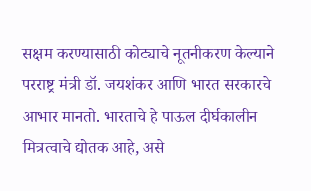सक्षम करण्यासाठी कोट्याचे नूतनीकरण केल्याने परराष्ट्र मंत्री डॉ. जयशंकर आणि भारत सरकारचे आभार मानतो. भारताचे हे पाऊल दीर्घकालीन मित्रत्वाचे द्योतक आहे, असे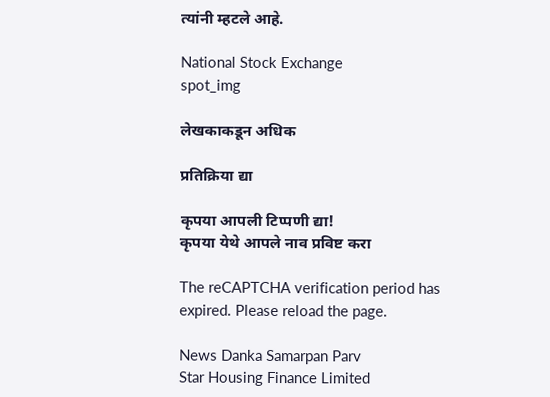त्यांनी म्हटले आहे.

National Stock Exchange
spot_img

लेखकाकडून अधिक

प्रतिक्रिया द्या

कृपया आपली टिप्पणी द्या!
कृपया येथे आपले नाव प्रविष्ट करा

The reCAPTCHA verification period has expired. Please reload the page.

News Danka Samarpan Parv
Star Housing Finance Limited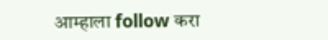आम्हाला follow करा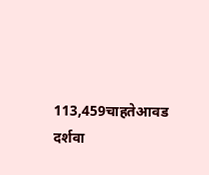113,459चाहतेआवड दर्शवा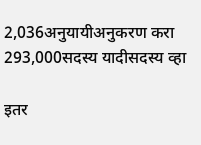2,036अनुयायीअनुकरण करा
293,000सदस्य यादीसदस्य व्हा

इतर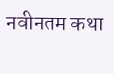नवीनतम कथा